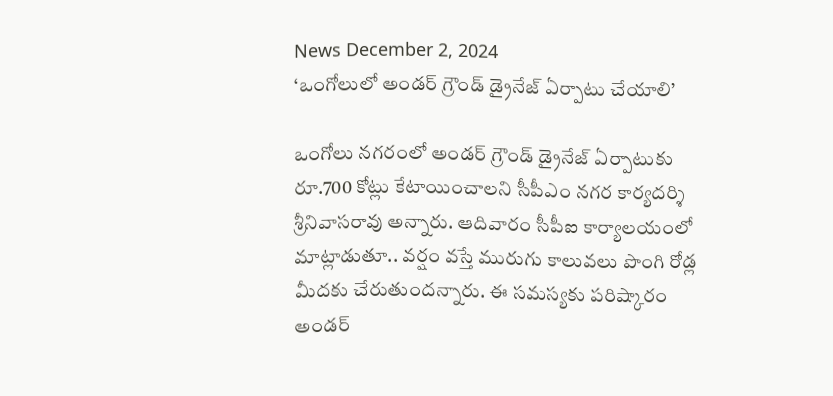News December 2, 2024
‘ఒంగోలులో అండర్ గ్రౌండ్ డ్రైనేజ్ ఏర్పాటు చేయాలి’

ఒంగోలు నగరంలో అండర్ గ్రౌండ్ డ్రైనేజ్ ఏర్పాటుకు రూ.700 కోట్లు కేటాయించాలని సీపీఎం నగర కార్యదర్శి శ్రీనివాసరావు అన్నారు. ఆదివారం సీపీఐ కార్యాలయంలో మాట్లాడుతూ.. వర్షం వస్తే మురుగు కాలువలు పొంగి రోడ్ల మీదకు చేరుతుందన్నారు. ఈ సమస్యకు పరిష్కారం అండర్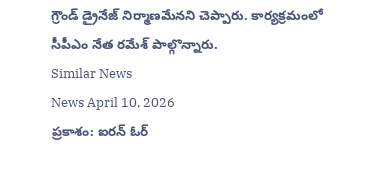గ్రౌండ్ డ్రైనేజ్ నిర్మాణమేనని చెప్పారు. కార్యక్రమంలో సీపీఎం నేత రమేశ్ పాల్గొన్నారు.
Similar News
News April 10, 2026
ప్రకాశం: ఐరన్ ఓర్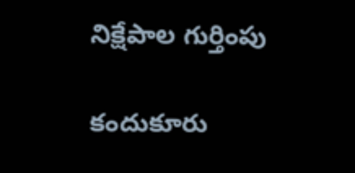నిక్షేపాల గుర్తింపు

కందుకూరు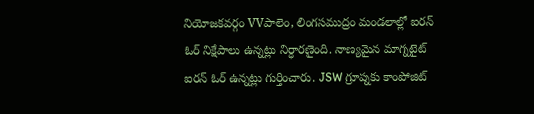నియోజకవర్గం VVపాలెం, లింగసముద్రం మండలాల్లో ఐరన్ ఓర్ నిక్షేపాలు ఉన్నట్లు నిర్ధారణైంది. నాణ్యమైన మాగ్నటైట్ ఐరన్ ఓర్ ఉన్నట్లు గుర్తించారు. JSW గ్రూప్నకు కాంపోజిట్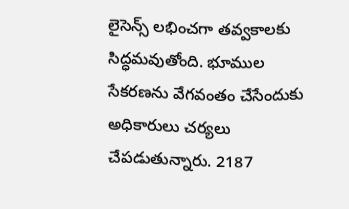లైసెన్స్ లభించగా తవ్వకాలకు సిద్ధమవుతోంది. భూముల సేకరణను వేగవంతం చేసేందుకు అధికారులు చర్యలు చేపడుతున్నారు. 2187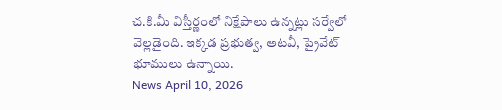చ.కి.మీ విస్తీర్ణంలో నిక్షేపాలు ఉన్నట్లు సర్వేలో వెల్లడైంది. ఇక్కడ ప్రభుత్వ, అటవీ, ప్రైవేట్ భూములు ఉన్నాయి.
News April 10, 2026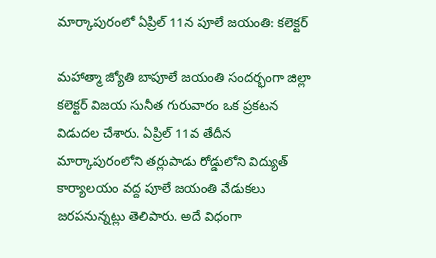మార్కాపురంలో ఏప్రిల్ 11న పూలే జయంతి: కలెక్టర్

మహాత్మా జ్యోతి బాపూలే జయంతి సందర్భంగా జిల్లా కలెక్టర్ విజయ సునీత గురువారం ఒక ప్రకటన విడుదల చేశారు. ఏప్రిల్ 11వ తేదీన మార్కాపురంలోని తర్లుపాడు రోడ్డులోని విద్యుత్ కార్యాలయం వద్ద పూలే జయంతి వేడుకలు జరపనున్నట్లు తెలిపారు. అదే విధంగా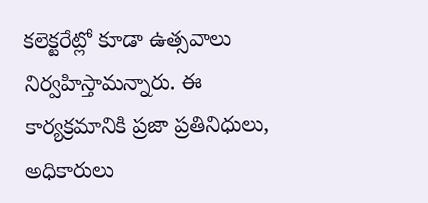కలెక్టరేట్లో కూడా ఉత్సవాలు నిర్వహిస్తామన్నారు. ఈ కార్యక్రమానికి ప్రజా ప్రతినిధులు, అధికారులు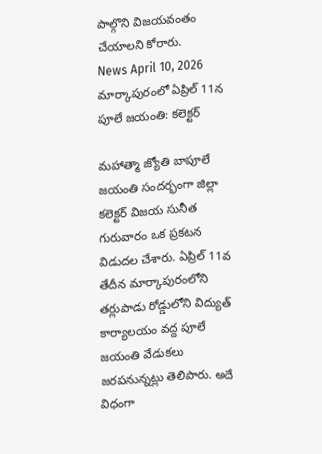పాల్గొని విజయవంతం చేయాలని కోరారు.
News April 10, 2026
మార్కాపురంలో ఏప్రిల్ 11న పూలే జయంతి: కలెక్టర్

మహాత్మా జ్యోతి బాపూలే జయంతి సందర్భంగా జిల్లా కలెక్టర్ విజయ సునీత గురువారం ఒక ప్రకటన విడుదల చేశారు. ఏప్రిల్ 11వ తేదీన మార్కాపురంలోని తర్లుపాడు రోడ్డులోని విద్యుత్ కార్యాలయం వద్ద పూలే జయంతి వేడుకలు జరపనున్నట్లు తెలిపారు. అదే విధంగా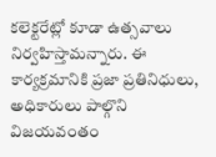కలెక్టరేట్లో కూడా ఉత్సవాలు నిర్వహిస్తామన్నారు. ఈ కార్యక్రమానికి ప్రజా ప్రతినిధులు, అధికారులు పాల్గొని విజయవంతం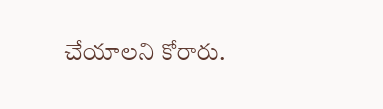చేయాలని కోరారు.